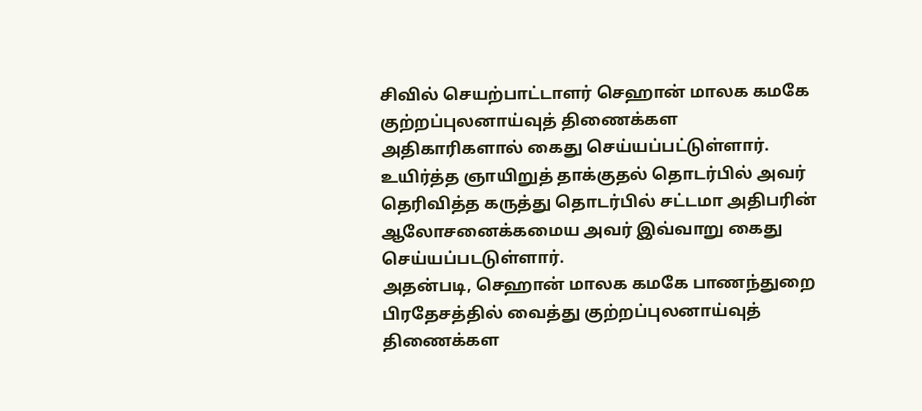சிவில் செயற்பாட்டாளர் செஹான் மாலக கமகே குற்றப்புலனாய்வுத் திணைக்கள அதிகாரிகளால் கைது செய்யப்பட்டுள்ளார். உயிர்த்த ஞாயிறுத் தாக்குதல் தொடர்பில் அவர் தெரிவித்த கருத்து தொடர்பில் சட்டமா அதிபரின் ஆலோசனைக்கமைய அவர் இவ்வாறு கைது செய்யப்படடுள்ளார்.
அதன்படி, செஹான் மாலக கமகே பாணந்துறை பிரதேசத்தில் வைத்து குற்றப்புலனாய்வுத் திணைக்கள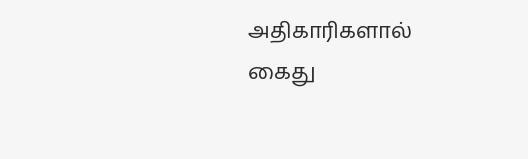அதிகாரிகளால் கைது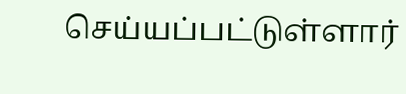செய்யப்பட்டுள்ளார்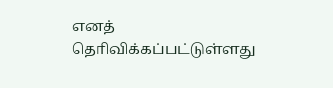எனத் தொிவிக்கப்பட்டுள்ளது